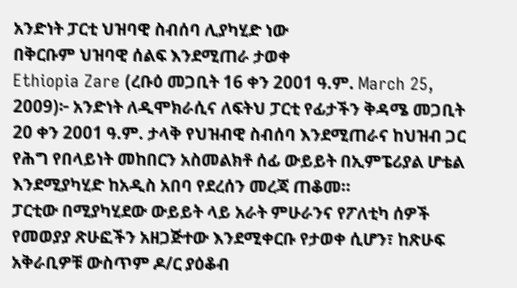አንድነት ፓርቲ ህዝባዊ ስብሰባ ሊያካሂድ ነው
በቅርቡም ህዝባዊ ሰልፍ እንደሚጠራ ታወቀ
Ethiopia Zare (ረቡዕ መጋቢት 16 ቀን 2001 ዓ.ም. March 25, 2009)፦ አንድነት ለዲሞክራሲና ለፍትህ ፓርቲ የፊታችን ቅዳሜ መጋቢት 20 ቀን 2001 ዓ.ም. ታላቅ የህዝብዊ ስብሰባ እንደሚጠራና ከህዝብ ጋር የሕግ የበላይነት መከበርን አስመልክቶ ሰፊ ውይይት በኢምፔሪያል ሆቴል እንደሚያካሂድ ከአዲስ አበባ የደረሰን መረጃ ጠቆመ።
ፓርቲው በሚያካሂደው ውይይት ላይ አራት ምሁራንና የፖለቲካ ሰዎች የመወያያ ጽሁፎችን አዘጋጅተው እንደሚቀርቡ የታወቀ ሲሆን፣ ከጽሁፍ አቅራቢዎቹ ውስጥም ዶ/ር ያዕቆብ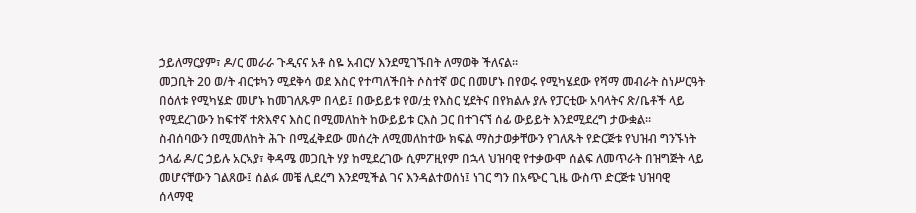ኃይለማርያም፣ ዶ/ር መራራ ጉዲናና አቶ ስዬ አብርሃ እንደሚገኙበት ለማወቅ ችለናል።
መጋቢት 20 ወ/ት ብርቱካን ሚደቅሳ ወደ እስር የተጣለችበት ሶስተኛ ወር በመሆኑ በየወሩ የሚካሄደው የሻማ መብራት ስነሥርዓት በዕለቱ የሚካሄድ መሆኑ ከመገለጹም በላይ፤ በውይይቱ የወ/ቷ የእስር ሂደትና በየክልሉ ያሉ የፓርቲው አባላትና ጽ/ቤቶች ላይ የሚደረገውን ከፍተኛ ተጽእኖና እስር በሚመለከት ከውይይቱ ርእስ ጋር በተገናኘ ሰፊ ውይይት እንደሚደረግ ታውቋል።
ስብሰባውን በሚመለከት ሕጉ በሚፈቅደው መሰረት ለሚመለከተው ክፍል ማስታወቃቸውን የገለጹት የድርጅቱ የህዝብ ግንኙነት ኃላፊ ዶ/ር ኃይሉ አርኣያ፣ ቅዳሜ መጋቢት ሃያ ከሚደረገው ሲምፖዚየም በኋላ ህዝባዊ የተቃውሞ ሰልፍ ለመጥራት በዝግጅት ላይ መሆናቸውን ገልጸው፤ ሰልፉ መቼ ሊደረግ እንደሚችል ገና እንዳልተወሰነ፤ ነገር ግን በአጭር ጊዜ ውስጥ ድርጅቱ ህዝባዊ ሰላማዊ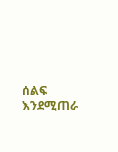ሰልፍ እንደሚጠራ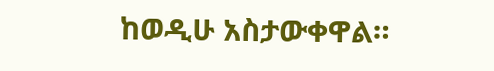ከወዲሁ አስታውቀዋል።